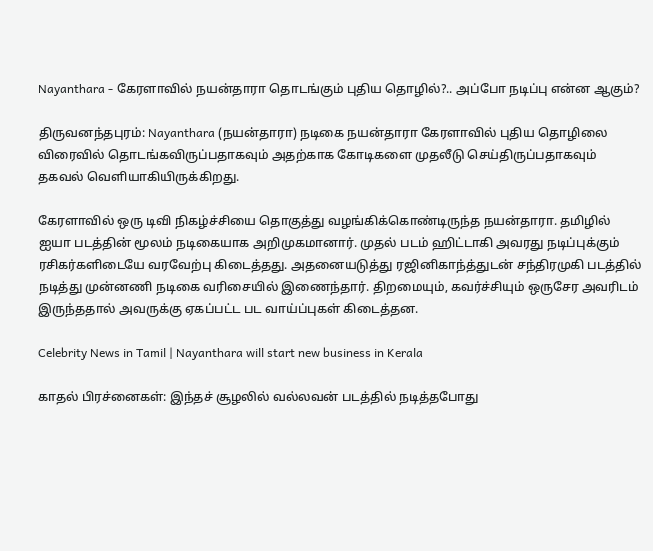Nayanthara - கேரளாவில் நயன்தாரா தொடங்கும் புதிய தொழில்?.. அப்போ நடிப்பு என்ன ஆகும்?

திருவனந்தபுரம்: Nayanthara (நயன்தாரா) நடிகை நயன்தாரா கேரளாவில் புதிய தொழிலை விரைவில் தொடங்கவிருப்பதாகவும் அதற்காக கோடிகளை முதலீடு செய்திருப்பதாகவும் தகவல் வெளியாகியிருக்கிறது.

கேரளாவில் ஒரு டிவி நிகழ்ச்சியை தொகுத்து வழங்கிக்கொண்டிருந்த நயன்தாரா. தமிழில் ஐயா படத்தின் மூலம் நடிகையாக அறிமுகமானார். முதல் படம் ஹிட்டாகி அவரது நடிப்புக்கும் ரசிகர்களிடையே வரவேற்பு கிடைத்தது. அதனையடுத்து ரஜினிகாந்த்துடன் சந்திரமுகி படத்தில் நடித்து முன்னணி நடிகை வரிசையில் இணைந்தார். திறமையும், கவர்ச்சியும் ஒருசேர அவரிடம் இருந்ததால் அவருக்கு ஏகப்பட்ட பட வாய்ப்புகள் கிடைத்தன.

Celebrity News in Tamil | Nayanthara will start new business in Kerala

காதல் பிரச்னைகள்: இந்தச் சூழலில் வல்லவன் படத்தில் நடித்தபோது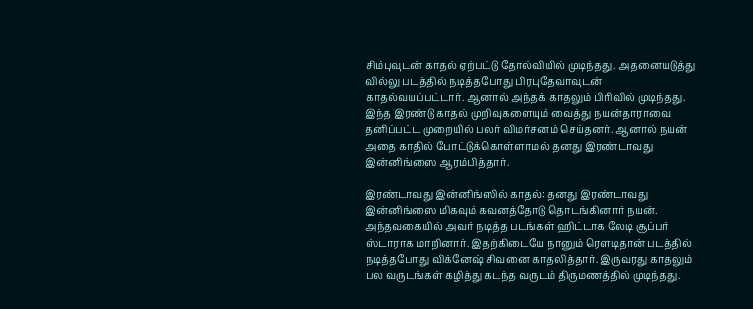சிம்புவுடன் காதல் ஏற்பட்டு தோல்வியில் முடிந்தது. அதனையடுத்து வில்லு படத்தில் நடித்தபோது பிரபுதேவாவுடன் காதல்வயப்பட்டார். ஆனால் அந்தக் காதலும் பிரிவில் முடிந்தது. இந்த இரண்டு காதல் முறிவுகளையும் வைத்து நயன்தாராவை தனிப்பட்ட முறையில் பலர் விமர்சனம் செய்தனர். ஆனால் நயன் அதை காதில் போட்டுக்கொள்ளாமல் தனது இரண்டாவது இன்னிங்ஸை ஆரம்பித்தார்.

இரண்டாவது இன்னிங்ஸில் காதல்: தனது இரண்டாவது இன்னிங்ஸை மிகவும் கவனத்தோடு தொடங்கினார் நயன். அந்தவகையில் அவர் நடித்த படங்கள் ஹிட்டாக லேடி சூப்பர் ஸ்டாராக மாறினார். இதற்கிடையே நானும் ரௌடிதான் படத்தில் நடித்தபோது விக்னேஷ் சிவனை காதலித்தார். இருவரது காதலும் பல வருடங்கள் கழித்து கடந்த வருடம் திருமணத்தில் முடிந்தது.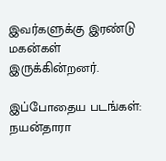இவர்களுக்கு இரண்டு மகன்கள் இருக்கின்றனர்.

இப்போதைய படங்கள்: நயன்தாரா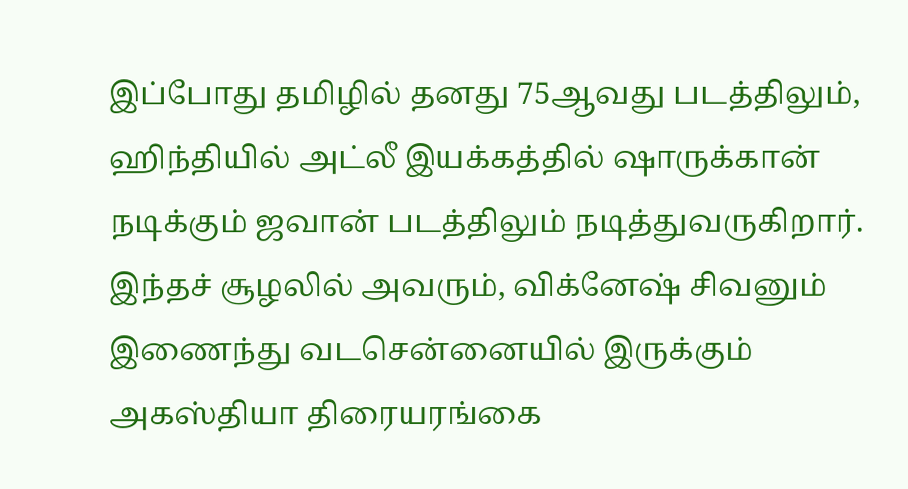இப்போது தமிழில் தனது 75ஆவது படத்திலும், ஹிந்தியில் அட்லீ இயக்கத்தில் ஷாருக்கான் நடிக்கும் ஜவான் படத்திலும் நடித்துவருகிறார். இந்தச் சூழலில் அவரும், விக்னேஷ் சிவனும் இணைந்து வடசென்னையில் இருக்கும் அகஸ்தியா திரையரங்கை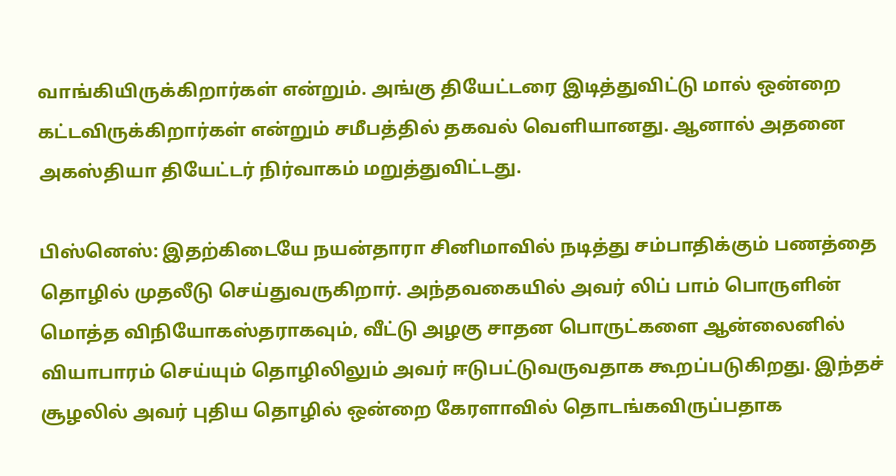வாங்கியிருக்கிறார்கள் என்றும். அங்கு தியேட்டரை இடித்துவிட்டு மால் ஒன்றை கட்டவிருக்கிறார்கள் என்றும் சமீபத்தில் தகவல் வெளியானது. ஆனால் அதனை அகஸ்தியா தியேட்டர் நிர்வாகம் மறுத்துவிட்டது.

பிஸ்னெஸ்: இதற்கிடையே நயன்தாரா சினிமாவில் நடித்து சம்பாதிக்கும் பணத்தை தொழில் முதலீடு செய்துவருகிறார். அந்தவகையில் அவர் லிப் பாம் பொருளின் மொத்த விநியோகஸ்தராகவும், வீட்டு அழகு சாதன பொருட்களை ஆன்லைனில் வியாபாரம் செய்யும் தொழிலிலும் அவர் ஈடுபட்டுவருவதாக கூறப்படுகிறது. இந்தச் சூழலில் அவர் புதிய தொழில் ஒன்றை கேரளாவில் தொடங்கவிருப்பதாக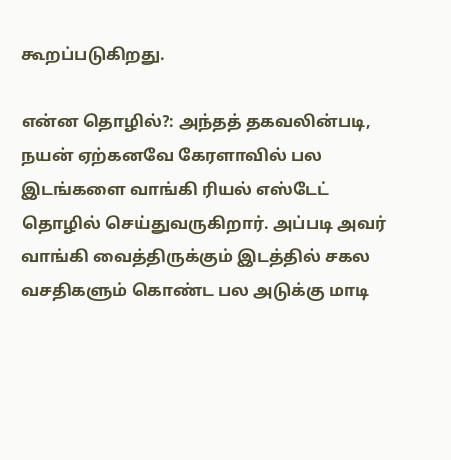கூறப்படுகிறது.

என்ன தொழில்?: அந்தத் தகவலின்படி, நயன் ஏற்கனவே கேரளாவில் பல இடங்களை வாங்கி ரியல் எஸ்டேட் தொழில் செய்துவருகிறார். அப்படி அவர் வாங்கி வைத்திருக்கும் இடத்தில் சகல வசதிகளும் கொண்ட பல அடுக்கு மாடி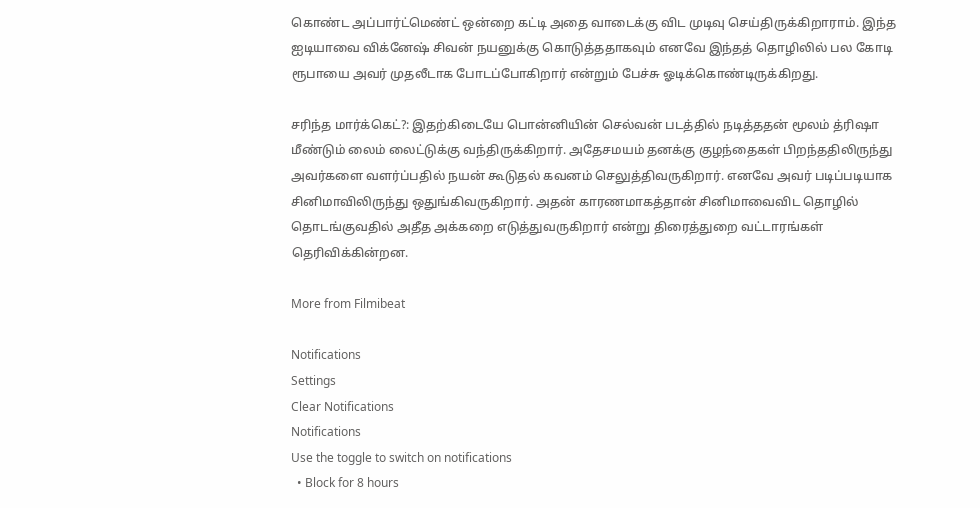கொண்ட அப்பார்ட்மெண்ட் ஒன்றை கட்டி அதை வாடைக்கு விட முடிவு செய்திருக்கிறாராம். இந்த ஐடியாவை விக்னேஷ் சிவன் நயனுக்கு கொடுத்ததாகவும் எனவே இந்தத் தொழிலில் பல கோடி ரூபாயை அவர் முதலீடாக போடப்போகிறார் என்றும் பேச்சு ஓடிக்கொண்டிருக்கிறது.

சரிந்த மார்க்கெட்?: இதற்கிடையே பொன்னியின் செல்வன் படத்தில் நடித்ததன் மூலம் த்ரிஷா மீண்டும் லைம் லைட்டுக்கு வந்திருக்கிறார். அதேசமயம் தனக்கு குழந்தைகள் பிறந்ததிலிருந்து அவர்களை வளர்ப்பதில் நயன் கூடுதல் கவனம் செலுத்திவருகிறார். எனவே அவர் படிப்படியாக சினிமாவிலிருந்து ஒதுங்கிவருகிறார். அதன் காரணமாகத்தான் சினிமாவைவிட தொழில் தொடங்குவதில் அதீத அக்கறை எடுத்துவருகிறார் என்று திரைத்துறை வட்டாரங்கள் தெரிவிக்கின்றன.

More from Filmibeat

Notifications
Settings
Clear Notifications
Notifications
Use the toggle to switch on notifications
  • Block for 8 hours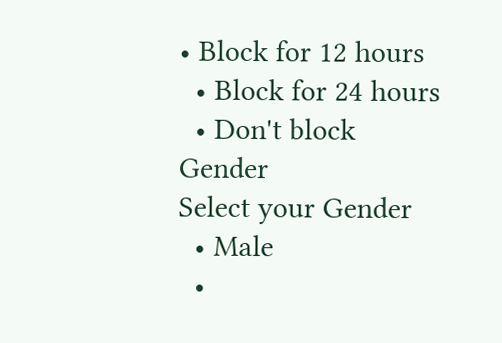• Block for 12 hours
  • Block for 24 hours
  • Don't block
Gender
Select your Gender
  • Male
  •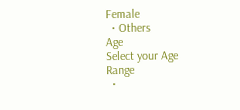Female
  • Others
Age
Select your Age Range
  •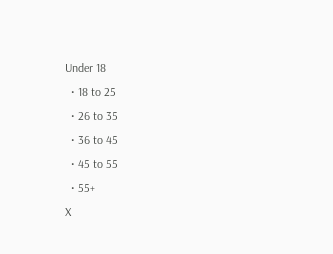Under 18
  • 18 to 25
  • 26 to 35
  • 36 to 45
  • 45 to 55
  • 55+
X